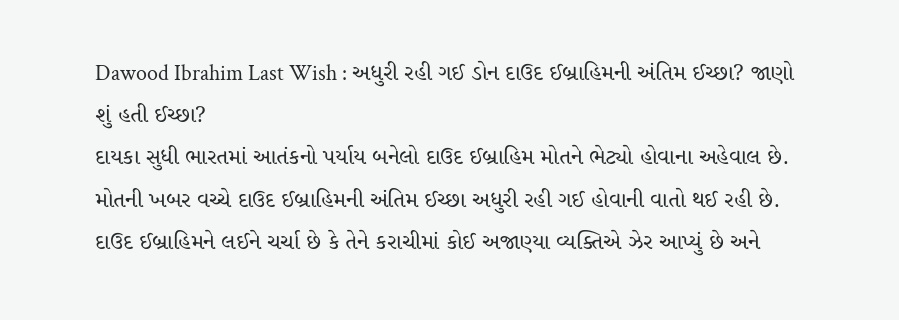Dawood Ibrahim Last Wish : અધુરી રહી ગઈ ડોન દાઉદ ઈબ્રાહિમની અંતિમ ઈચ્છા? જાણો શું હતી ઈચ્છા?
દાયકા સુધી ભારતમાં આતંકનો પર્યાય બનેલો દાઉદ ઈબ્રાહિમ મોતને ભેટ્યો હોવાના અહેવાલ છે. મોતની ખબર વચ્ચે દાઉદ ઈબ્રાહિમની અંતિમ ઈચ્છા અધુરી રહી ગઈ હોવાની વાતો થઈ રહી છે.
દાઉદ ઈબ્રાહિમને લઈને ચર્ચા છે કે તેને કરાચીમાં કોઈ અજાણ્યા વ્યક્તિએ ઝેર આપ્યું છે અને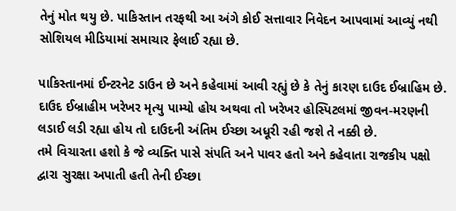તેનું મોત થયુ છે. પાકિસ્તાન તરફથી આ અંગે કોઈ સત્તાવાર નિવેદન આપવામાં આવ્યું નથી સોશિયલ મીડિયામાં સમાચાર ફેલાઈ રહ્યા છે.

પાકિસ્તાનમાં ઈન્ટરનેટ ડાઉન છે અને કહેવામાં આવી રહ્યું છે કે તેનું કારણ દાઉદ ઈબ્રાહિમ છે. દાઉદ ઈબ્રાહીમ ખરેખર મૃત્યુ પામ્યો હોય અથવા તો ખરેખર હોસ્પિટલમાં જીવન-મરણની લડાઈ લડી રહ્યા હોય તો દાઉદની અંતિમ ઈચ્છા અધૂરી રહી જશે તે નક્કી છે.
તમે વિચારતા હશો કે જે વ્યક્તિ પાસે સંપતિ અને પાવર હતો અને કહેવાતા રાજકીય પક્ષો દ્વારા સુરક્ષા અપાતી હતી તેની ઈચ્છા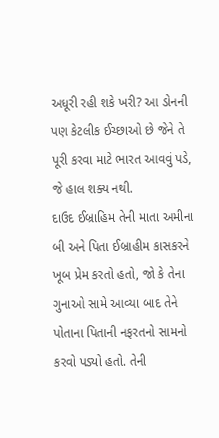અધૂરી રહી શકે ખરી? આ ડોનની પણ કેટલીક ઈચ્છાઓ છે જેને તે પૂરી કરવા માટે ભારત આવવું પડે, જે હાલ શક્ય નથી.
દાઉદ ઈબ્રાહિમ તેની માતા અમીના બી અને પિતા ઈબ્રાહીમ કાસકરને ખૂબ પ્રેમ કરતો હતો, જો કે તેના ગુનાઓ સામે આવ્યા બાદ તેને પોતાના પિતાની નફરતનો સામનો કરવો પડ્યો હતો. તેની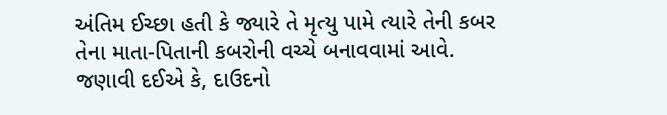અંતિમ ઈચ્છા હતી કે જ્યારે તે મૃત્યુ પામે ત્યારે તેની કબર તેના માતા-પિતાની કબરોની વચ્ચે બનાવવામાં આવે.
જણાવી દઈએ કે, દાઉદનો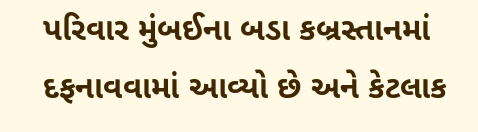પરિવાર મુંબઈના બડા કબ્રસ્તાનમાં દફનાવવામાં આવ્યો છે અને કેટલાક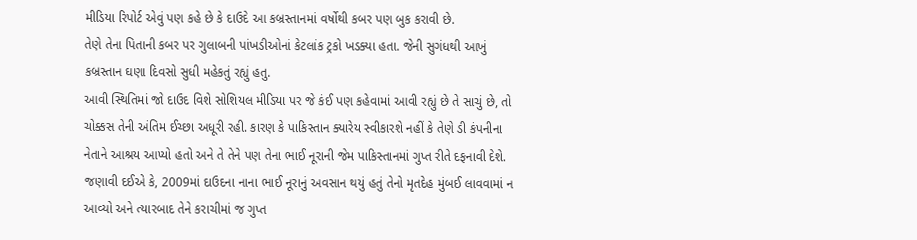મીડિયા રિપોર્ટ એવું પણ કહે છે કે દાઉદે આ કબ્રસ્તાનમાં વર્ષોથી કબર પણ બુક કરાવી છે.
તેણે તેના પિતાની કબર પર ગુલાબની પાંખડીઓનાં કેટલાંક ટ્રકો ખડક્યા હતા. જેની સુગંધથી આખું કબ્રસ્તાન ઘણા દિવસો સુધી મહેકતું રહ્યું હતુ.
આવી સ્થિતિમાં જો દાઉદ વિશે સોશિયલ મીડિયા પર જે કંઈ પણ કહેવામાં આવી રહ્યું છે તે સાચું છે, તો ચોક્કસ તેની અંતિમ ઈચ્છા અધૂરી રહી. કારણ કે પાકિસ્તાન ક્યારેય સ્વીકારશે નહીં કે તેણે ડી કંપનીના નેતાને આશ્રય આપ્યો હતો અને તે તેને પણ તેના ભાઈ નૂરાની જેમ પાકિસ્તાનમાં ગુપ્ત રીતે દફનાવી દેશે.
જણાવી દઈએ કે, 2009માં દાઉદના નાના ભાઈ નૂરાનું અવસાન થયું હતું તેનો મૃતદેહ મુંબઈ લાવવામાં ન આવ્યો અને ત્યારબાદ તેને કરાચીમાં જ ગુપ્ત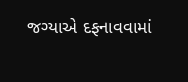જગ્યાએ દફનાવવામાં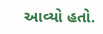આવ્યો હતો.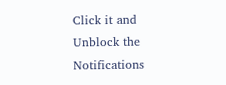Click it and Unblock the Notifications